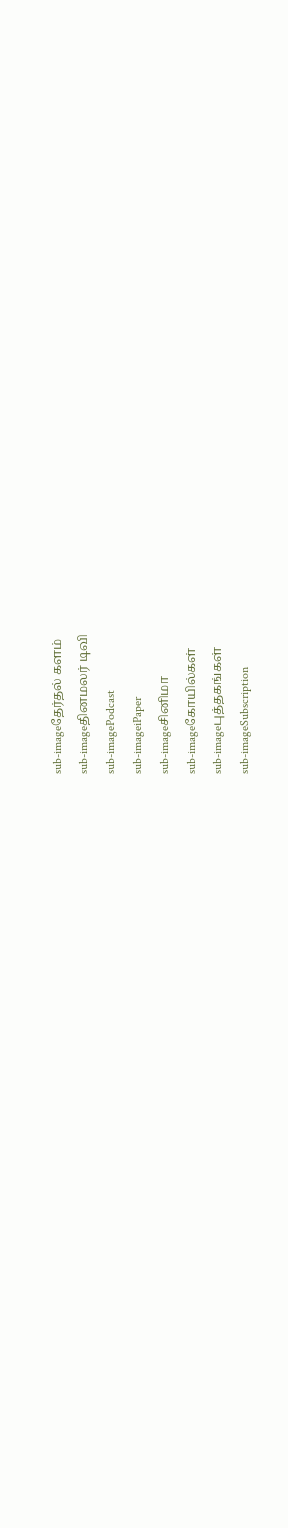sub-imageதேர்தல் களம்
sub-imageதினமலர் டிவி
sub-imagePodcast
sub-imageiPaper
sub-imageசினிமா
sub-imageகோயில்கள்
sub-imageபுத்தகங்கள்
sub-imageSubscription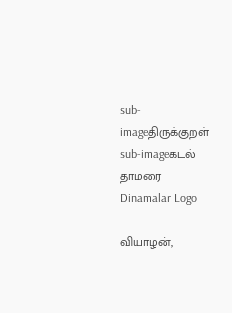sub-imageதிருக்குறள்
sub-imageகடல் தாமரை
Dinamalar Logo

வியாழன்,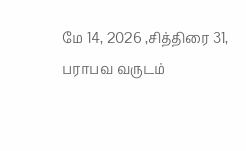மே 14, 2026 ,சித்திரை 31, பராபவ வருடம்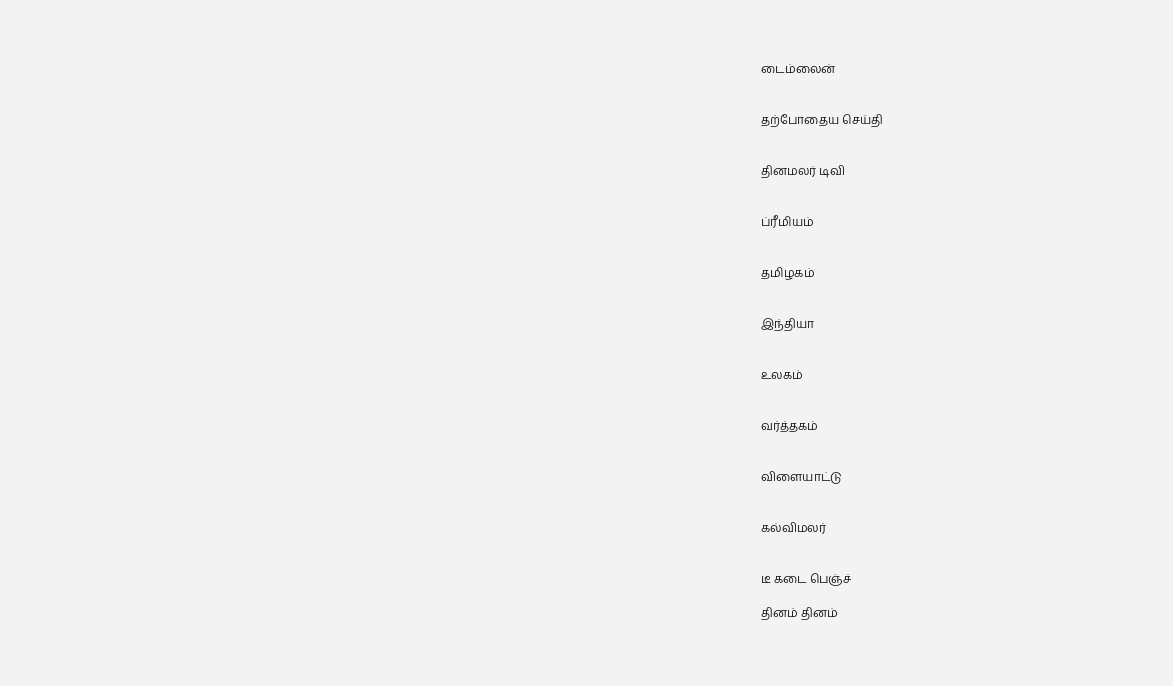டைம்லைன்


தற்போதைய செய்தி


தினமலர் டிவி


ப்ரீமியம்


தமிழகம்


இந்தியா


உலகம்


வர்த்தகம்


விளையாட்டு


கல்விமலர்


டீ கடை பெஞ்ச்

தினம் தினம்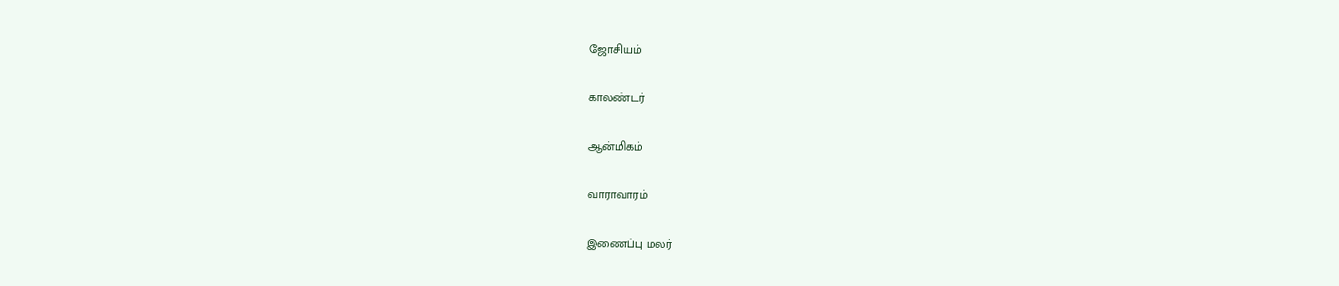ஜோசியம்


காலண்டர்


ஆன்மிகம்


வாராவாரம்


இணைப்பு மலர்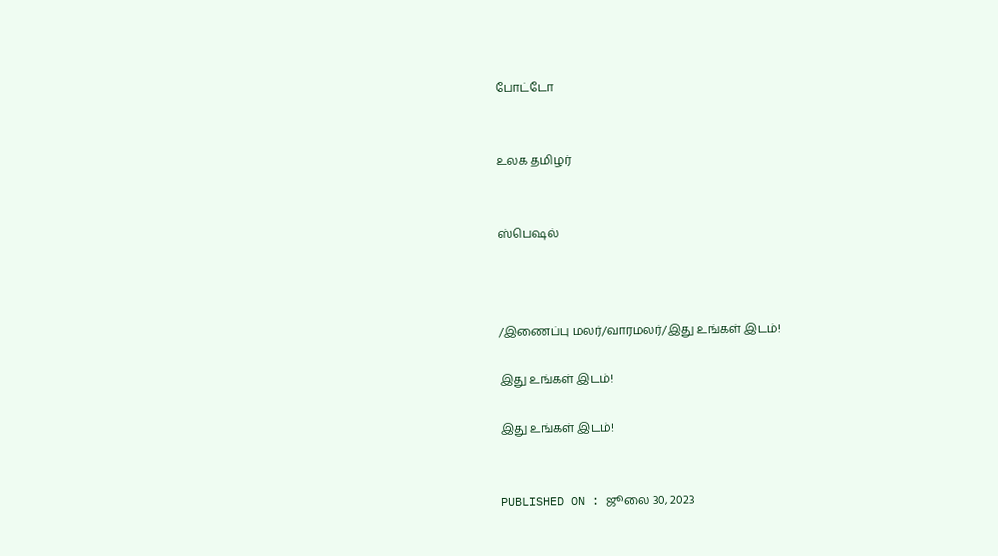போட்டோ


உலக தமிழர்


ஸ்பெஷல்



/இணைப்பு மலர்/வாரமலர்/இது உங்கள் இடம்!

இது உங்கள் இடம்!

இது உங்கள் இடம்!


PUBLISHED ON : ஜூலை 30, 2023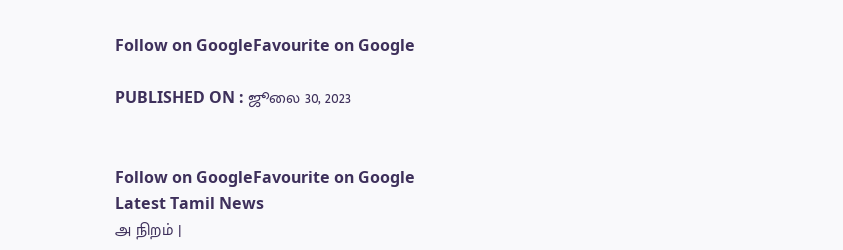Follow on GoogleFavourite on Google

PUBLISHED ON : ஜூலை 30, 2023


Follow on GoogleFavourite on Google
Latest Tamil News
அ நிறம் |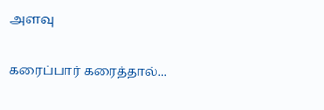அளவு

கரைப்பார் கரைத்தால்...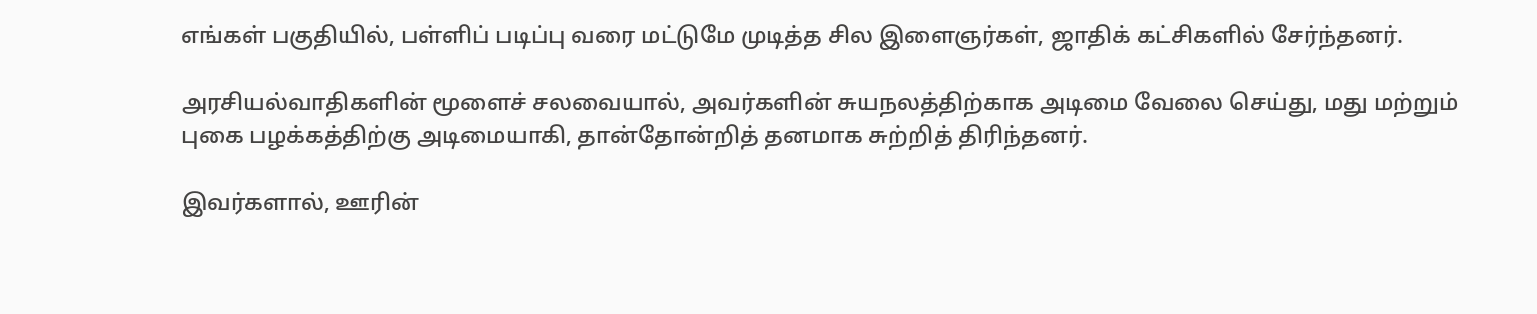எங்கள் பகுதியில், பள்ளிப் படிப்பு வரை மட்டுமே முடித்த சில இளைஞர்கள், ஜாதிக் கட்சிகளில் சேர்ந்தனர்.

அரசியல்வாதிகளின் மூளைச் சலவையால், அவர்களின் சுயநலத்திற்காக அடிமை வேலை செய்து, மது மற்றும் புகை பழக்கத்திற்கு அடிமையாகி, தான்தோன்றித் தனமாக சுற்றித் திரிந்தனர்.

இவர்களால், ஊரின்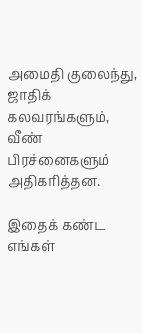அமைதி குலைந்து, ஜாதிக் கலவரங்களும், வீண் பிரச்னைகளும் அதிகரித்தன.

இதைக் கண்ட எங்கள்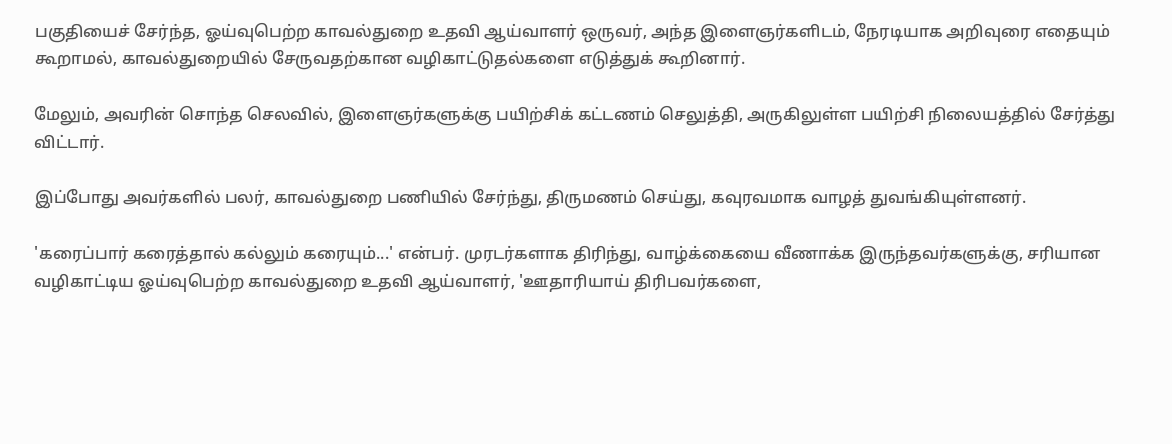பகுதியைச் சேர்ந்த, ஓய்வுபெற்ற காவல்துறை உதவி ஆய்வாளர் ஒருவர், அந்த இளைஞர்களிடம், நேரடியாக அறிவுரை எதையும் கூறாமல், காவல்துறையில் சேருவதற்கான வழிகாட்டுதல்களை எடுத்துக் கூறினார்.

மேலும், அவரின் சொந்த செலவில், இளைஞர்களுக்கு பயிற்சிக் கட்டணம் செலுத்தி, அருகிலுள்ள பயிற்சி நிலையத்தில் சேர்த்து விட்டார்.

இப்போது அவர்களில் பலர், காவல்துறை பணியில் சேர்ந்து, திருமணம் செய்து, கவுரவமாக வாழத் துவங்கியுள்ளனர்.

'கரைப்பார் கரைத்தால் கல்லும் கரையும்...' என்பர். முரடர்களாக திரிந்து, வாழ்க்கையை வீணாக்க இருந்தவர்களுக்கு, சரியான வழிகாட்டிய ஓய்வுபெற்ற காவல்துறை உதவி ஆய்வாளர், 'ஊதாரியாய் திரிபவர்களை,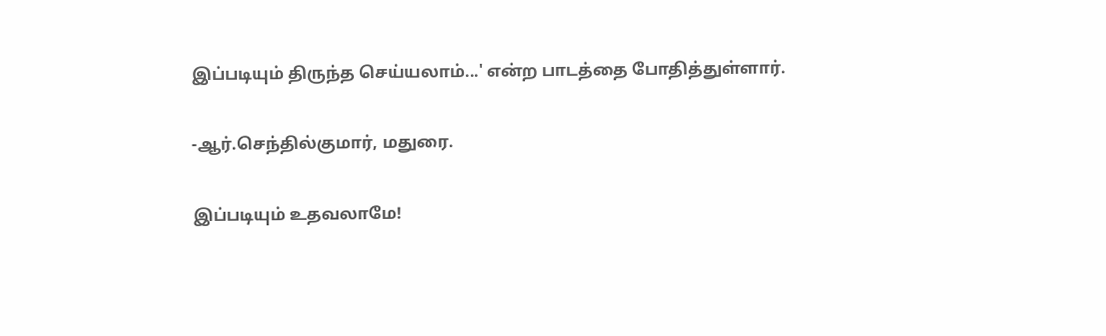இப்படியும் திருந்த செய்யலாம்...' என்ற பாடத்தை போதித்துள்ளார்.

-ஆர்.செந்தில்குமார், மதுரை.

இப்படியும் உதவலாமே!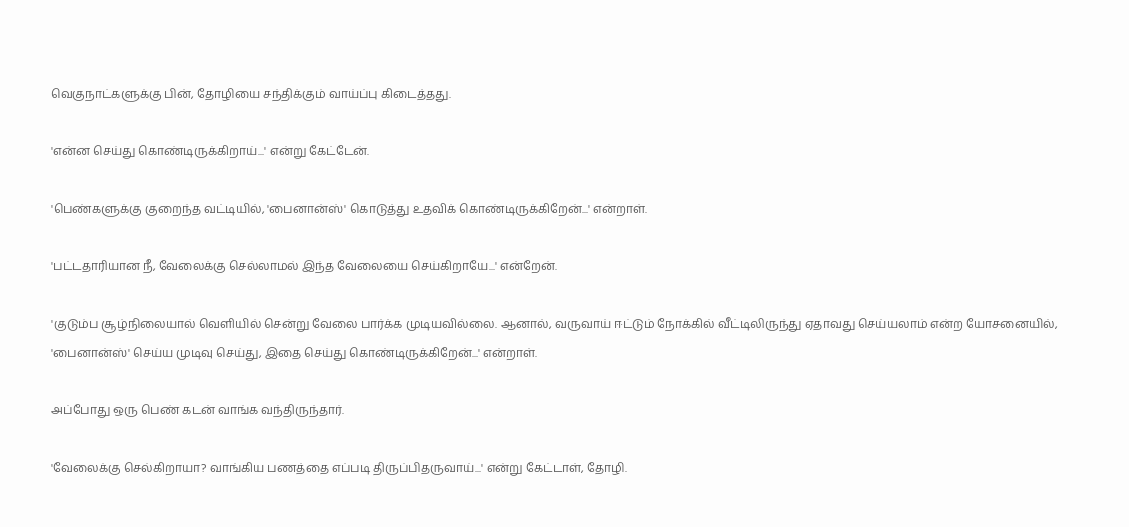வெகுநாட்களுக்கு பின், தோழியை சந்திக்கும் வாய்ப்பு கிடைத்தது.

'என்ன செய்து கொண்டிருக்கிறாய்...' என்று கேட்டேன்.

'பெண்களுக்கு குறைந்த வட்டியில், 'பைனான்ஸ்' கொடுத்து உதவிக் கொண்டிருக்கிறேன்...' என்றாள்.

'பட்டதாரியான நீ, வேலைக்கு செல்லாமல் இந்த வேலையை செய்கிறாயே...' என்றேன்.

'குடும்ப சூழ்நிலையால் வெளியில் சென்று வேலை பார்க்க முடியவில்லை. ஆனால், வருவாய் ஈட்டும் நோக்கில் வீட்டிலிருந்து ஏதாவது செய்யலாம் என்ற யோசனையில், 'பைனான்ஸ்' செய்ய முடிவு செய்து, இதை செய்து கொண்டிருக்கிறேன்...' என்றாள்.

அப்போது ஒரு பெண் கடன் வாங்க வந்திருந்தார்.

'வேலைக்கு செல்கிறாயா? வாங்கிய பணத்தை எப்படி திருப்பிதருவாய்...' என்று கேட்டாள், தோழி.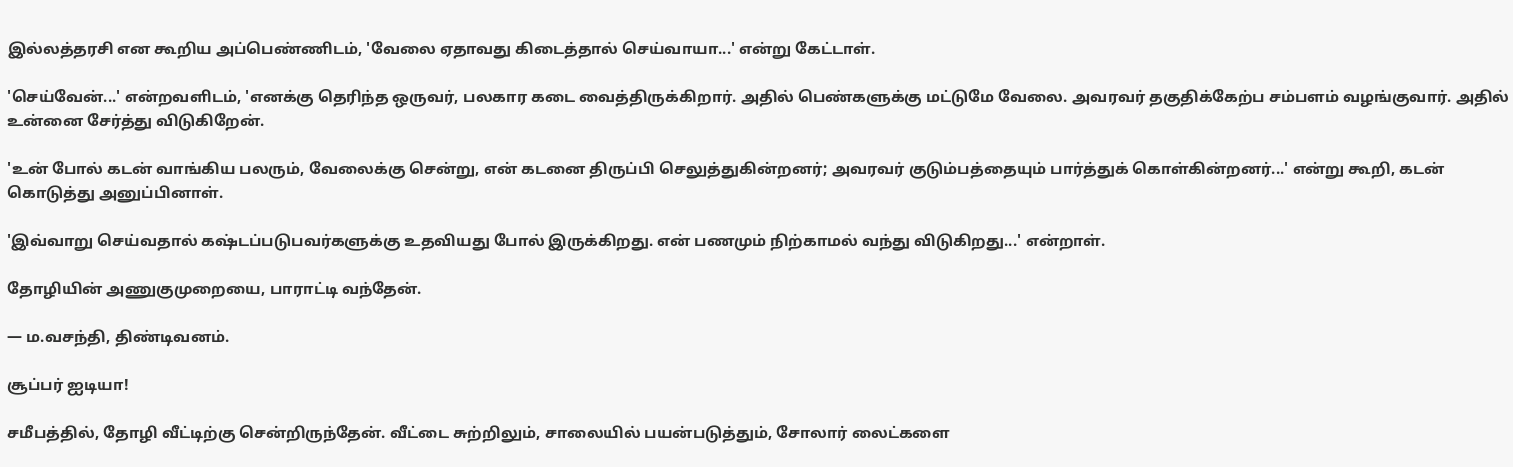இல்லத்தரசி என கூறிய அப்பெண்ணிடம், 'வேலை ஏதாவது கிடைத்தால் செய்வாயா...' என்று கேட்டாள்.

'செய்வேன்...' என்றவளிடம், 'எனக்கு தெரிந்த ஒருவர், பலகார கடை வைத்திருக்கிறார். அதில் பெண்களுக்கு மட்டுமே வேலை. அவரவர் தகுதிக்கேற்ப சம்பளம் வழங்குவார். அதில் உன்னை சேர்த்து விடுகிறேன்.

'உன் போல் கடன் வாங்கிய பலரும், வேலைக்கு சென்று, என் கடனை திருப்பி செலுத்துகின்றனர்; அவரவர் குடும்பத்தையும் பார்த்துக் கொள்கின்றனர்...' என்று கூறி, கடன் கொடுத்து அனுப்பினாள்.

'இவ்வாறு செய்வதால் கஷ்டப்படுபவர்களுக்கு உதவியது போல் இருக்கிறது. என் பணமும் நிற்காமல் வந்து விடுகிறது...' என்றாள்.

தோழியின் அணுகுமுறையை, பாராட்டி வந்தேன்.

— ம.வசந்தி, திண்டிவனம்.

சூப்பர் ஐடியா!

சமீபத்தில், தோழி வீட்டிற்கு சென்றிருந்தேன். வீட்டை சுற்றிலும், சாலையில் பயன்படுத்தும், சோலார் லைட்களை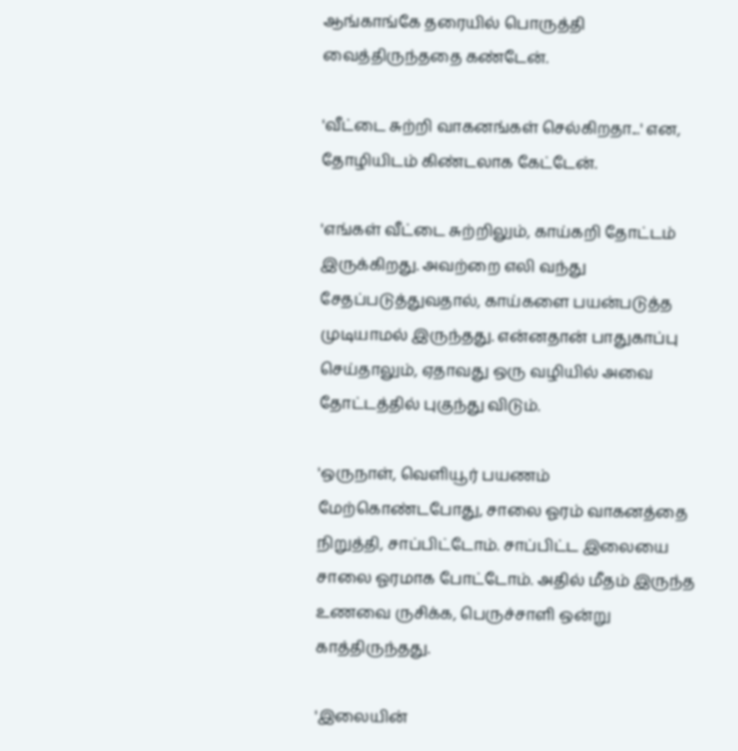ஆங்காங்கே தரையில் பொருத்தி வைத்திருந்ததை கண்டேன்.

'வீட்டை சுற்றி வாகனங்கள் செல்கிறதா...' என, தோழியிடம் கிண்டலாக கேட்டேன்.

'எங்கள் வீட்டை சுற்றிலும், காய்கறி தோட்டம் இருக்கிறது. அவற்றை எலி வந்து சேதப்படுத்துவதால், காய்களை பயன்படுத்த முடியாமல் இருந்தது. என்னதான் பாதுகாப்பு செய்தாலும், ஏதாவது ஒரு வழியில் அவை தோட்டத்தில் புகுந்து விடும்.

'ஒருநாள், வெளியூர் பயணம் மேற்கொண்டபோது, சாலை ஓரம் வாகனத்தை நிறுத்தி, சாப்பிட்டோம். சாப்பிட்ட இலையை சாலை ஓரமாக போட்டோம். அதில் மீதம் இருந்த உணவை ருசிக்க, பெருச்சாளி ஒன்று காத்திருந்தது.

'இலையின்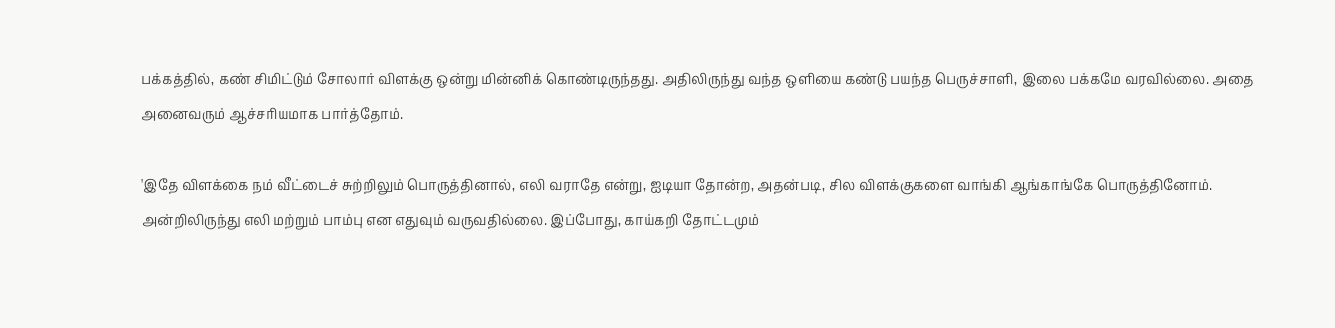பக்கத்தில், கண் சிமிட்டும் சோலார் விளக்கு ஒன்று மின்னிக் கொண்டிருந்தது. அதிலிருந்து வந்த ஒளியை கண்டு பயந்த பெருச்சாளி, இலை பக்கமே வரவில்லை. அதை அனைவரும் ஆச்சரியமாக பார்த்தோம்.

'இதே விளக்கை நம் வீட்டைச் சுற்றிலும் பொருத்தினால், எலி வராதே என்று, ஐடியா தோன்ற, அதன்படி, சில விளக்குகளை வாங்கி ஆங்காங்கே பொருத்தினோம். அன்றிலிருந்து எலி மற்றும் பாம்பு என எதுவும் வருவதில்லை. இப்போது, காய்கறி தோட்டமும்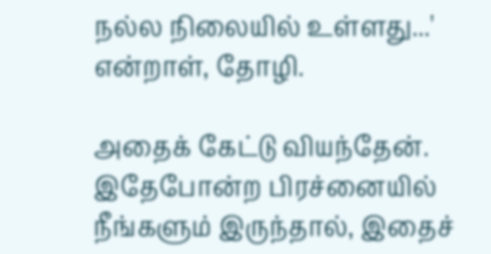நல்ல நிலையில் உள்ளது...' என்றாள், தோழி.

அதைக் கேட்டு வியந்தேன். இதேபோன்ற பிரச்னையில் நீங்களும் இருந்தால், இதைச்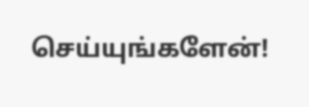செய்யுங்களேன்!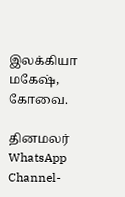இலக்கியா மகேஷ், கோவை.

தினமலர் WhatsApp Channel-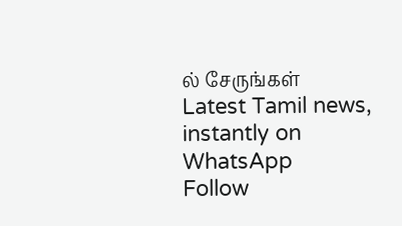ல் சேருங்கள்
Latest Tamil news, instantly on WhatsApp
Follow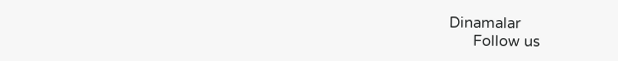Dinamalar
      Follow us